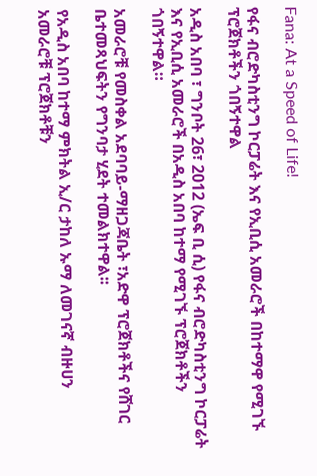Fana: At a Speed of Life!

የፋና ብሮድካስቲንግ ኮርፓሬት እና የኢቢሲ አመራሮች በከተማዋ የሚገኙ ፕሮጀክቶችን ጎበኝተዋል

አዲስ አበባ ፣ ግንቦት 26፣ 2012 (ኤፍ ቢ ሲ) የፋና ብሮድካስቲንግ ኮርፓሬት እና የኢቢሲ አመራሮች በአዲስ አበባ ከተማ የሚገኙ ፕሮጀክቶችን ጎበኝተዋል።

አመራሮቹ የመስቀል አደባባይ-ማዘጋጃቤት ፣አድዋ ፕሮጀክቶችና የሸገር ቤተመጻህፍትን የግንባታ ሂደት ተመልክተዋል፡፡

የአዲስ አበባ ከተማ ምክትል ኢ/ር ታከለ ኡማ ለመገናኛ ብዙሀን አመራሮቹ ፕሮጀክቶቹን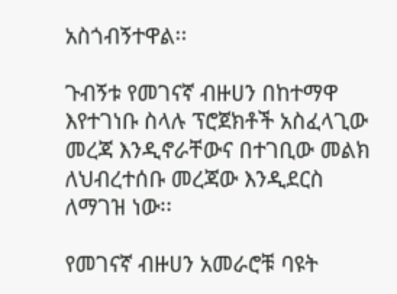አስጎብኝተዋል፡፡

ጉብኝቱ የመገናኛ ብዙሀን በከተማዋ እየተገነቡ ስላሉ ፕሮጀክቶች አስፈላጊው መረጃ እንዲኖራቸውና በተገቢው መልክ ለህብረተሰቡ መረጃው እንዲደርስ ለማገዝ ነው፡፡

የመገናኛ ብዙሀን አመራሮቹ ባዩት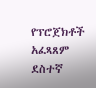የፕሮጀክቶች አፈጻጸም ደስተኛ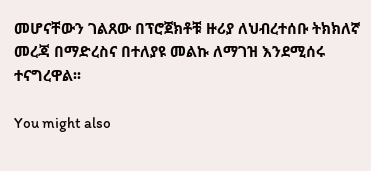መሆናቸውን ገልጸው በፕሮጀክቶቹ ዙሪያ ለህብረተሰቡ ትክክለኛ መረጃ በማድረስና በተለያዩ መልኩ ለማገዝ እንደሚሰሩ ተናግረዋል፡፡

You might also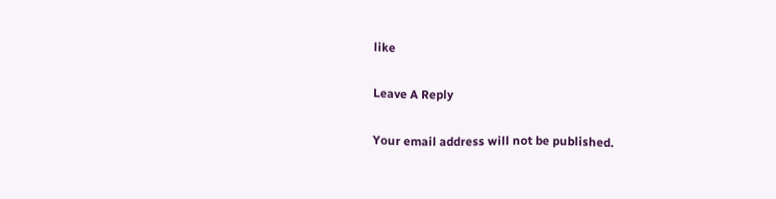like

Leave A Reply

Your email address will not be published.